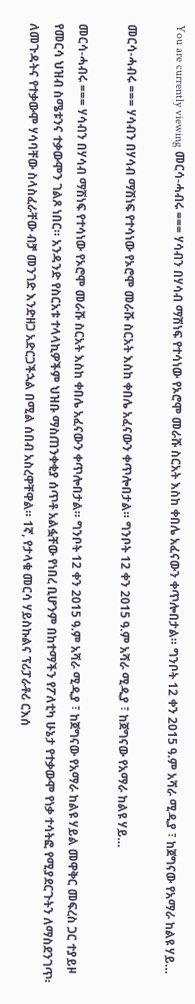You are currently viewing መርሳ-ሓብሩ === ሃሳብን በሃሳብ ማሽነፍ የተሳነው የኦሮሞ መራሹ ስርአት እስከ ቀበሌ አፈናውን ቀጥሎበታል። ግንቦት 12 ቀን 2015 ዓ.ም አሻራ ሚዲያ ፣ ከጀግናው የአማራ ከልዩ ሃይ…

መርሳ-ሓብሩ === ሃሳብን በሃሳብ ማሽነፍ የተሳነው የኦሮሞ መራሹ ስርአት እስከ ቀበሌ አፈናውን ቀጥሎበታል። ግንቦት 12 ቀን 2015 ዓ.ም አሻራ ሚዲያ ፣ ከጀግናው የአማራ ከልዩ ሃይ…

መርሳ-ሓብሩ === ሃሳብን በሃሳብ ማሽነፍ የተሳነው የኦሮሞ መራሹ ስርአት እስከ ቀበሌ አፈናውን ቀጥሎበታል። ግንቦት 12 ቀን 2015 ዓ.ም አሻራ ሚዲያ ፣ ከጀግናው የአማራ ከልዩ ሃይል መዋቅር መፍረስ ጋር ተያይዞ የመርሳ ህዝብ ስሜቱንና ተቃውሞን ገልጾ ነበር። አንዳንድ የስርአቱ ተላላኪዎችም ህዝቡ ማስጠንቀቂያ ሰጥቶ አልፏቸው የነበረ ቢሆንም በከተማችን የፖለቲካ ሁኔታ የተቃውሞ የነቃ ተሳትፎ የሚያደርጉትን ለማስደንገጥ፡ለመጉዳትና የተቃውሞ ሃሳባቸው ስላስፈራቸው ብቻ መንገድ እንድዘጋ አድርጋችኋል በሚል ሰበብ አስረዋቸዋል። 1ኛ, የታላቁ መርሳ ሃይስኩልና ፕሪፓራቶሪ ርእሰ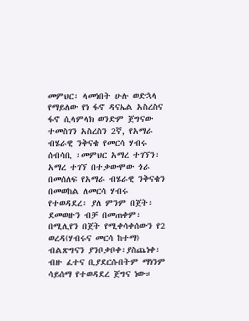መምህር፡ ላመነበት ሁሉ ወድኋላ የማይለው የነ ፋኖ ዳናኤል አስረስና ፋኖ ሲላምላክ ወንድም ጀግናው ተመስገን አስረስን 2ኛ, የአማራ ብሄራዊ ንቅናቄ የመርሳ ሃብሩ ሰብሳቢ ፡መምህር አማረ ተገኘን፡ አማረ ተገኘ በተቃውሞው ጎራ በመሰለፍ የአማራ ብሄራዊ ንቅናቄን በመወከል ለመርሳ ሃብሩ የተወዳደረ፡ ያለ ምንም በጀት፡ደመወዙን ብቻ በመጠቀም፡ በሚሊየን በጀት የሚቀሳቀሰውን የ2 ወረዳ(ሃብሩና መርሳ ከተማ) ብልጽግናን ያንቦቃቦቀ፡ያስጨነቀ፡ ብዙ ፈተና ቢያደርሱበትም ማነንም ሳይሰማ የተወዳደረ ጀግና ነው።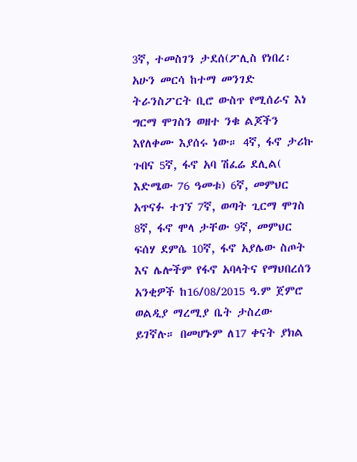3ኛ, ተመስገን ታደሰ(ፖሊስ የነበረ፡ አሁን መርሳ ከተማ መንገድ ትራንስፖርት ቢሮ ውስጥ የሚሰራና እነ ግርማ ሞገስን ወዘተ ንቁ ልጆችን እየለቀሙ እያሰሩ ነው። 4ኛ, ፋኖ ታሪኩ ጉበና 5ኛ, ፋኖ አባ ሽፈሬ ደሊል( እድሜው 76 ዓመቱ) 6ኛ, መምህር አጥናፉ ተገኘ 7ኛ, ወጣት ጊርማ ሞገስ 8ኛ, ፋኖ ሞላ ታቸው 9ኛ, መምህር ፍሰሃ ደምሴ 10ኛ, ፋኖ አያሌው ስጦት እና ሌሎችም የፋኖ አባላትና የማህበረሰን አንቂዎች ከ16/08/2015 ዓ.ም ጀምሮ ወልዲያ ማረሚያ ቤት ታስረው ይገኛሉ። በመሆኑም ለ17 ቀናት ያክል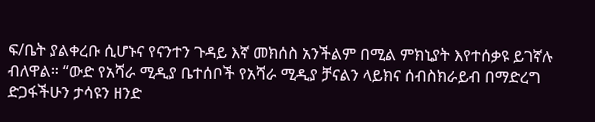ፍ/ቤት ያልቀረቡ ሲሆኑና የናንተን ጉዳይ እኛ መክሰስ አንችልም በሚል ምክኒያት እየተሰቃዩ ይገኛሉ ብለዋል። “ውድ የአሻራ ሚዲያ ቤተሰቦች የአሻራ ሚዲያ ቻናልን ላይክና ሰብስክራይብ በማድረግ ድጋፋችሁን ታሳዩን ዘንድ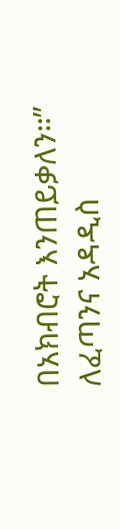በአክብሮት እንጠይቃለን።” ለፈጣንና አዳዲስ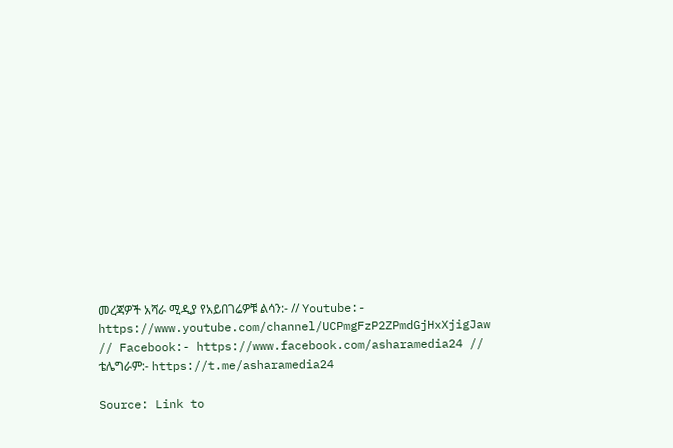መረጃዎች አሻራ ሚዲያ የአይበገሬዎቹ ልሳን:- // Youtube:- https://www.youtube.com/channel/UCPmgFzP2ZPmdGjHxXjigJaw // Facebook:- https://www.facebook.com/asharamedia24 // ቴሌግራም:- https://t.me/asharamedia24

Source: Link to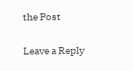the Post

Leave a Reply